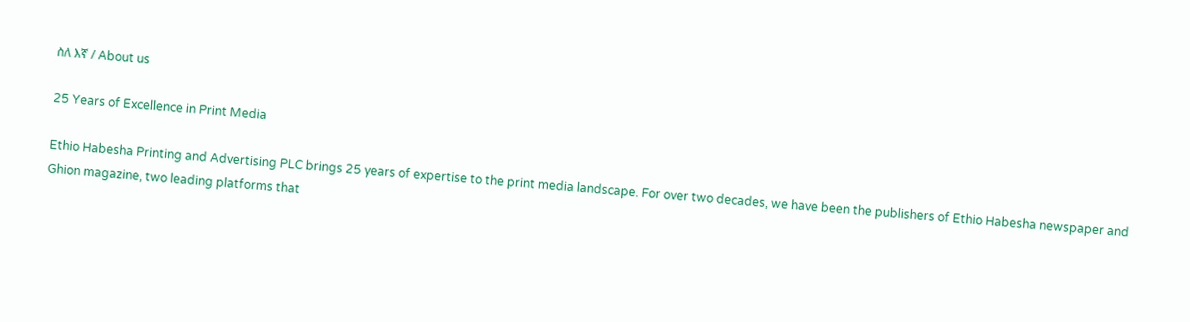ስለ እኛ / About us

25 Years of Excellence in Print Media

Ethio Habesha Printing and Advertising PLC brings 25 years of expertise to the print media landscape. For over two decades, we have been the publishers of Ethio Habesha newspaper and Ghion magazine, two leading platforms that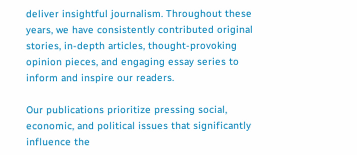deliver insightful journalism. Throughout these years, we have consistently contributed original stories, in-depth articles, thought-provoking opinion pieces, and engaging essay series to inform and inspire our readers.

Our publications prioritize pressing social, economic, and political issues that significantly influence the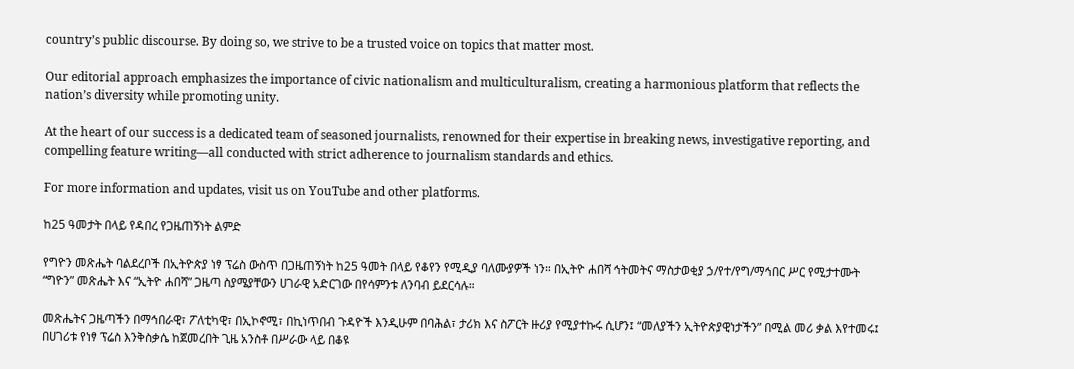country’s public discourse. By doing so, we strive to be a trusted voice on topics that matter most.

Our editorial approach emphasizes the importance of civic nationalism and multiculturalism, creating a harmonious platform that reflects the nation’s diversity while promoting unity.

At the heart of our success is a dedicated team of seasoned journalists, renowned for their expertise in breaking news, investigative reporting, and compelling feature writing—all conducted with strict adherence to journalism standards and ethics.

For more information and updates, visit us on YouTube and other platforms.

ከ25 ዓመታት በላይ የዳበረ የጋዜጠኝነት ልምድ

የግዮን መጽሔት ባልደረቦች በኢትዮጵያ ነፃ ፕሬስ ውስጥ በጋዜጠኝነት ከ25 ዓመት በላይ የቆየን የሚዲያ ባለሙያዎች ነን። በኢትዮ ሐበሻ ኅትመትና ማስታወቂያ ኃ/የተ/የግ/ማኅበር ሥር የሚታተሙት “ግዮን” መጽሔት እና “ኢትዮ ሐበሻ” ጋዜጣ ስያሜያቸውን ሀገራዊ አድርገው በየሳምንቱ ለንባብ ይደርሳሉ።

መጽሔትና ጋዜጣችን በማኅበራዊ፣ ፖለቲካዊ፣ በኢኮኖሚ፣ በኪነጥበብ ጉዳዮች እንዲሁም በባሕል፣ ታሪክ እና ስፖርት ዙሪያ የሚያተኩሩ ሲሆን፤ “መለያችን ኢትዮጵያዊነታችን” በሚል መሪ ቃል እየተመሩ፤ በሀገሪቱ የነፃ ፕሬስ እንቅስቃሴ ከጀመረበት ጊዜ አንስቶ በሥራው ላይ በቆዩ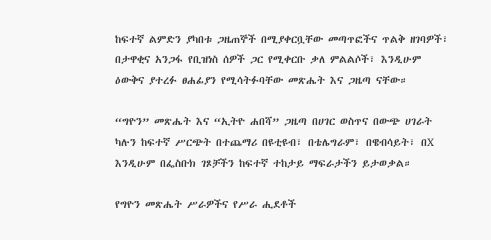ከፍተኛ ልምድን ያካበቱ ጋዜጠኞች በሚያቀርቧቸው መጣጥፎችና ጥልቅ ዘገባዎች፣ በታዋቂና አንጋፋ የቢዝነስ ሰዎች ጋር የሚቀርቡ ቃለ ምልልሶች፣ እንዲሁም ዕውቅና ያተረፉ ፀሐፊያን የሚሳትፉባቸው መጽሔት እና ጋዜጣ ናቸው።

“ግዮን” መጽሔት እና “ኢትዮ ሐበሻ” ጋዜጣ በሀገር ወስጥና በውጭ ሀገራት ካሉን ከፍተኛ ሥርጭት በተጨማሪ በዩቲዩብ፣ በቴሌግራም፣ በዌብሳይት፣ በX እንዲሁም በፌስቡክ ገጾቻችን ከፍተኛ ተከታይ ማፍራታችን ይታወቃል።

የግዮን መጽሔት ሥራዎችና የሥራ ሒደቶች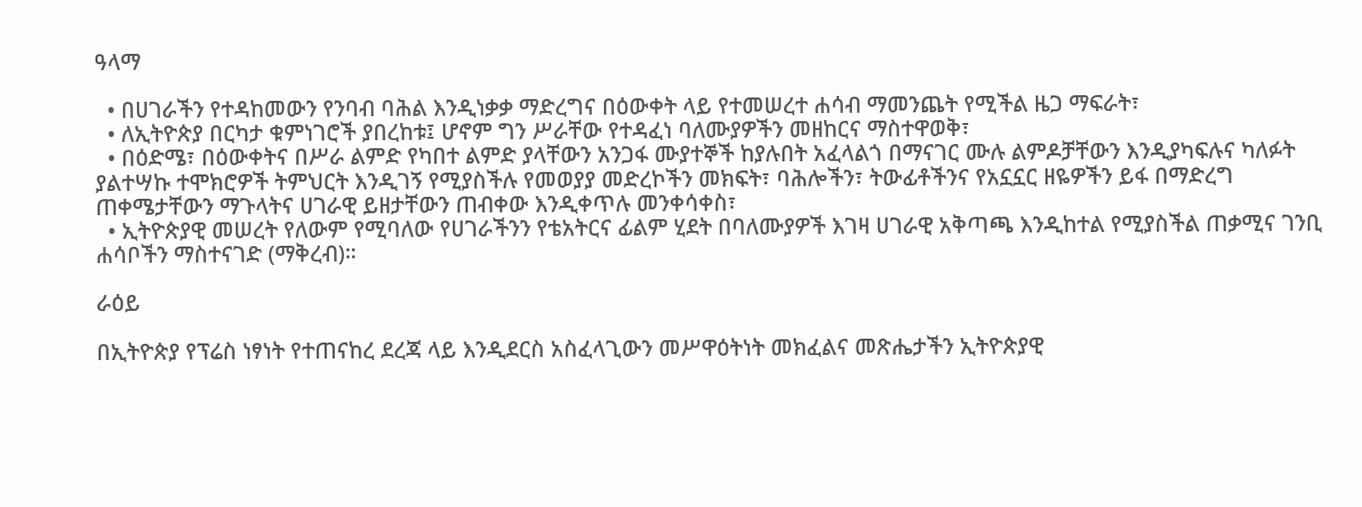ዓላማ

  • በሀገራችን የተዳከመውን የንባብ ባሕል እንዲነቃቃ ማድረግና በዕውቀት ላይ የተመሠረተ ሐሳብ ማመንጨት የሚችል ዜጋ ማፍራት፣
  • ለኢትዮጵያ በርካታ ቁምነገሮች ያበረከቱ፤ ሆኖም ግን ሥራቸው የተዳፈነ ባለሙያዎችን መዘከርና ማስተዋወቅ፣
  • በዕድሜ፣ በዕውቀትና በሥራ ልምድ የካበተ ልምድ ያላቸውን አንጋፋ ሙያተኞች ከያሉበት አፈላልጎ በማናገር ሙሉ ልምዶቻቸውን እንዲያካፍሉና ካለፉት ያልተሣኩ ተሞክሮዎች ትምህርት እንዲገኝ የሚያስችሉ የመወያያ መድረኮችን መክፍት፣ ባሕሎችን፣ ትውፊቶችንና የአኗኗር ዘዬዎችን ይፋ በማድረግ ጠቀሜታቸውን ማጉላትና ሀገራዊ ይዘታቸውን ጠብቀው እንዲቀጥሉ መንቀሳቀስ፣
  • ኢትዮጵያዊ መሠረት የለውም የሚባለው የሀገራችንን የቴአትርና ፊልም ሂደት በባለሙያዎች እገዛ ሀገራዊ አቅጣጫ እንዲከተል የሚያስችል ጠቃሚና ገንቢ ሐሳቦችን ማስተናገድ (ማቅረብ)።

ራዕይ

በኢትዮጵያ የፕሬስ ነፃነት የተጠናከረ ደረጃ ላይ እንዲደርስ አስፈላጊውን መሥዋዕትነት መክፈልና መጽሔታችን ኢትዮጵያዊ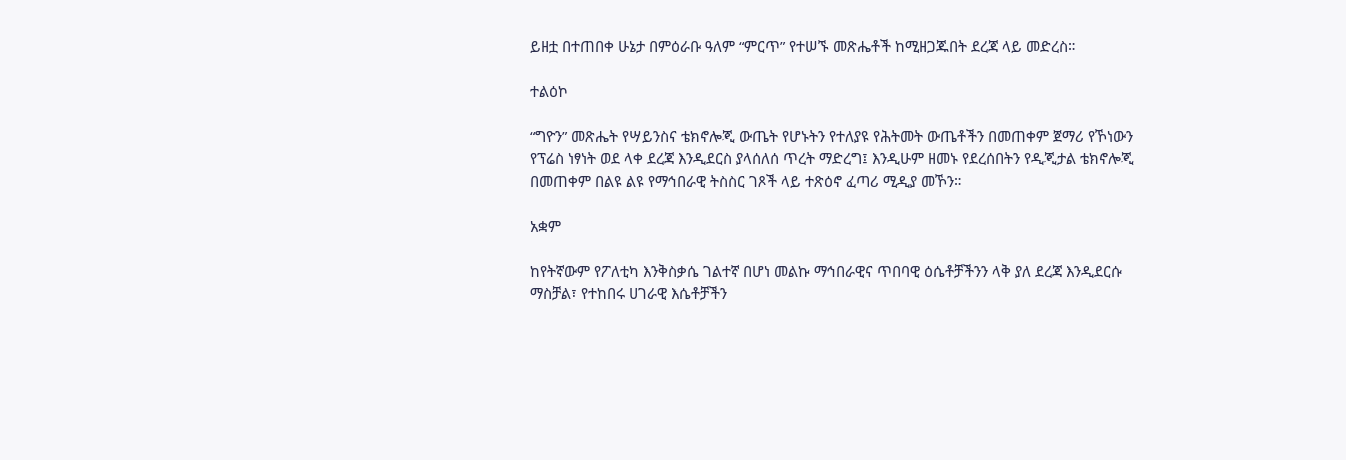ይዘቷ በተጠበቀ ሁኔታ በምዕራቡ ዓለም “ምርጥ” የተሠኙ መጽሔቶች ከሚዘጋጁበት ደረጃ ላይ መድረስ።

ተልዕኮ

“ግዮን” መጽሔት የሣይንስና ቴክኖሎጂ ውጤት የሆኑትን የተለያዩ የሕትመት ውጤቶችን በመጠቀም ጀማሪ የኾነውን የፕሬስ ነፃነት ወደ ላቀ ደረጃ እንዲደርስ ያላሰለሰ ጥረት ማድረግ፤ እንዲሁም ዘመኑ የደረሰበትን የዲጂታል ቴክኖሎጂ በመጠቀም በልዩ ልዩ የማኅበራዊ ትስስር ገጾች ላይ ተጽዕኖ ፈጣሪ ሚዲያ መኾን።

አቋም

ከየትኛውም የፖለቲካ እንቅስቃሴ ገልተኛ በሆነ መልኩ ማኅበራዊና ጥበባዊ ዕሴቶቻችንን ላቅ ያለ ደረጃ እንዲደርሱ ማስቻል፣ የተከበሩ ሀገራዊ እሴቶቻችን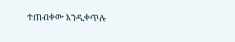ተጠብቀው እንዲቀጥሉ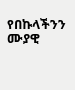የበኩላችንን ሙያዊ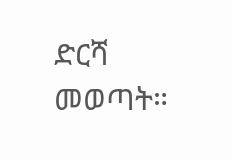ድርሻ መወጣት።